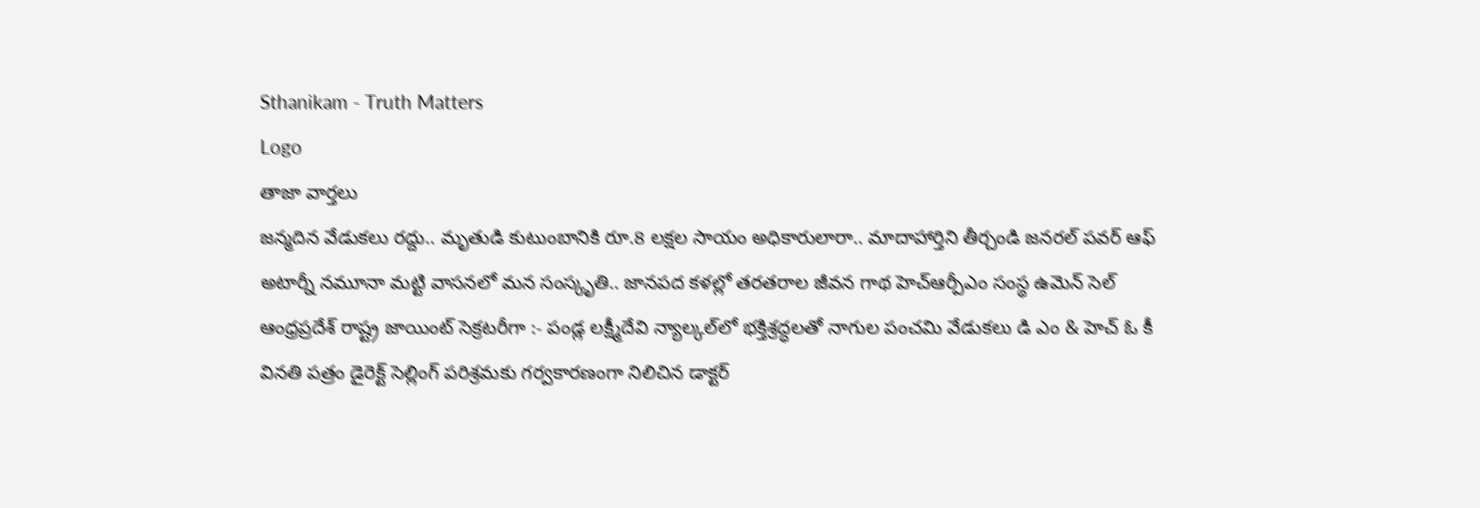Sthanikam - Truth Matters
Logo
తాజా వార్తలు
జన్మదిన వేడుకలు రద్దు.. మృతుడి కుటుంబానికి రూ.8 లక్షల సాయం అధికారులారా.. మాదాహార్తిని తీర్చండి జనరల్ పవర్ ఆఫ్ అటార్నీ నమూనా మట్టి వాసనలో మన సంస్కృతి.. జానపద కళల్లో తరతరాల జీవన గాథ హెచ్ఆర్పీఎం సంస్థ ఉమెన్ సెల్ ఆంధ్రప్రదేశ్ రాష్ట్ర జాయింట్ సెక్రటరీగా :- పండ్ల లక్ష్మీదేవి న్యాల్కల్‌లో భక్తిశ్రద్ధలతో నాగుల పంచమి వేడుకలు డి ఎం & హెచ్ ఓ కీ వినతి పత్రం డైరెక్ట్ సెల్లింగ్ పరిశ్రమకు గర్వకారణంగా నిలిచిన డాక్టర్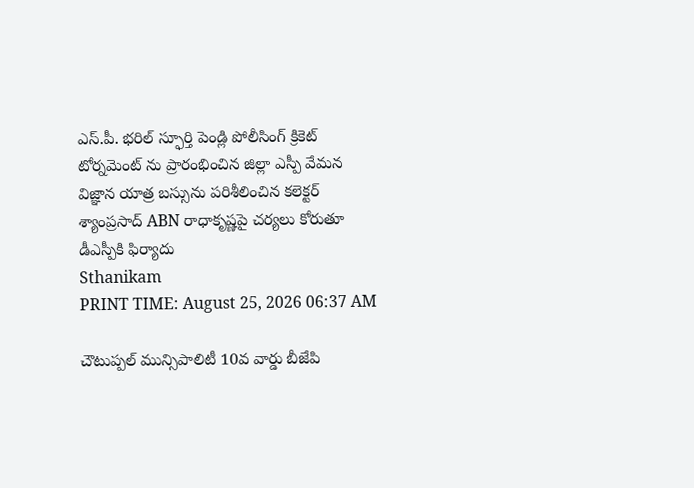ఎస్.పీ. భరిల్ స్ఫూర్తి పెండ్లి పోలీసింగ్ క్రికెట్ టోర్నమెంట్ ను ప్రారంభించిన జిల్లా ఎస్పీ వేమన విజ్ఞాన యాత్ర బస్సును పరిశీలించిన కలెక్టర్ శ్యాంప్రసాద్ ABN రాధాకృష్ణపై చర్యలు కోరుతూ డీఎస్పీకి ఫిర్యాదు
Sthanikam
PRINT TIME: August 25, 2026 06:37 AM

చౌటుప్పల్ మున్సిపాలిటీ 10వ వార్డు బీజేపి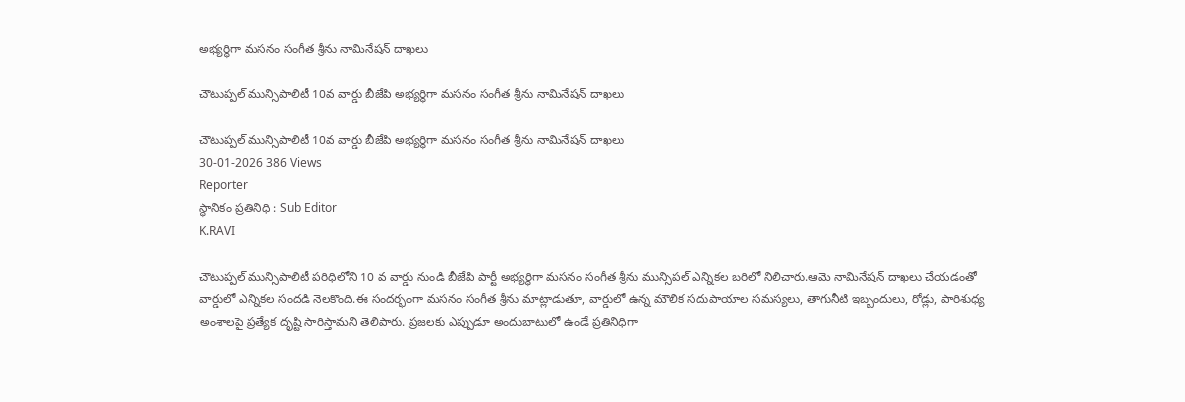అభ్యర్థిగా మసనం సంగీత శ్రీను నామినేషన్ దాఖలు

చౌటుప్పల్ మున్సిపాలిటీ 10వ వార్డు బీజేపి అభ్యర్థిగా మసనం సంగీత శ్రీను నామినేషన్ దాఖలు

చౌటుప్పల్ మున్సిపాలిటీ 10వ వార్డు బీజేపి అభ్యర్థిగా మసనం సంగీత శ్రీను నామినేషన్ దాఖలు
30-01-2026 386 Views
Reporter
స్థానికం ప్రతినిధి : Sub Editor
K.RAVI

చౌటుప్పల్ మున్సిపాలిటీ పరిధిలోని 10 వ వార్డు నుండి బీజేపి పార్టీ అభ్యర్థిగా మసనం సంగీత శ్రీను మున్సిపల్ ఎన్నికల బరిలో నిలిచారు.ఆమె నామినేషన్ దాఖలు చేయడంతో వార్డులో ఎన్నికల సందడి నెలకొంది.ఈ సందర్భంగా మసనం సంగీత శ్రీను మాట్లాడుతూ, వార్డులో ఉన్న మౌలిక సదుపాయాల సమస్యలు, తాగునీటి ఇబ్బందులు, రోడ్లు, పారిశుధ్య అంశాలపై ప్రత్యేక దృష్టి సారిస్తామని తెలిపారు. ప్రజలకు ఎప్పుడూ అందుబాటులో ఉండే ప్రతినిధిగా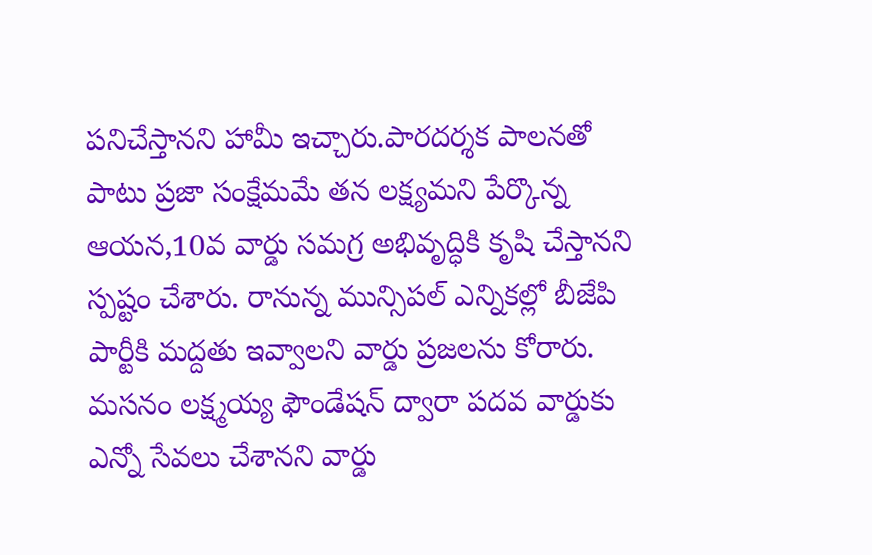పనిచేస్తానని హామీ ఇచ్చారు.పారదర్శక పాలనతో పాటు ప్రజా సంక్షేమమే తన లక్ష్యమని పేర్కొన్న ఆయన,10వ వార్డు సమగ్ర అభివృద్ధికి కృషి చేస్తానని స్పష్టం చేశారు. రానున్న మున్సిపల్ ఎన్నికల్లో బీజేపి పార్టీకి మద్దతు ఇవ్వాలని వార్డు ప్రజలను కోరారు. మసనం లక్ష్మయ్య ఫౌండేషన్ ద్వారా పదవ వార్డుకు ఎన్నో సేవలు చేశానని వార్డు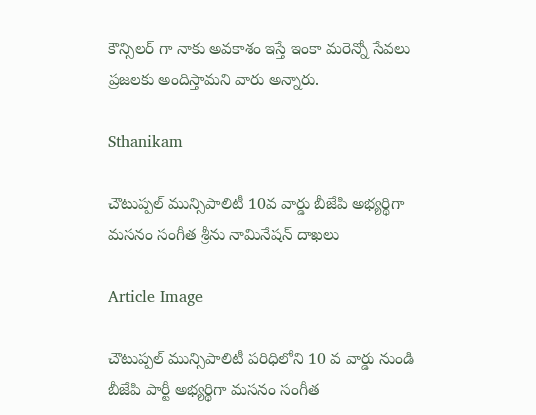కౌన్సిలర్ గా నాకు అవకాశం ఇస్తే ఇంకా మరెన్నో సేవలు ప్రజలకు అందిస్తామని వారు అన్నారు.

Sthanikam

చౌటుప్పల్ మున్సిపాలిటీ 10వ వార్డు బీజేపి అభ్యర్థిగా మసనం సంగీత శ్రీను నామినేషన్ దాఖలు

Article Image

చౌటుప్పల్ మున్సిపాలిటీ పరిధిలోని 10 వ వార్డు నుండి బీజేపి పార్టీ అభ్యర్థిగా మసనం సంగీత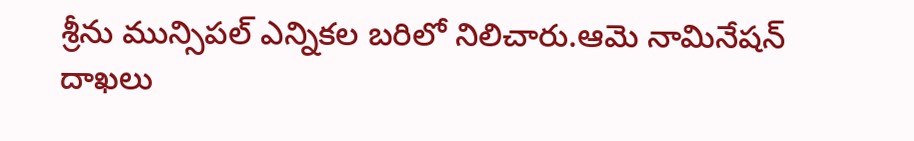శ్రీను మున్సిపల్ ఎన్నికల బరిలో నిలిచారు.ఆమె నామినేషన్ దాఖలు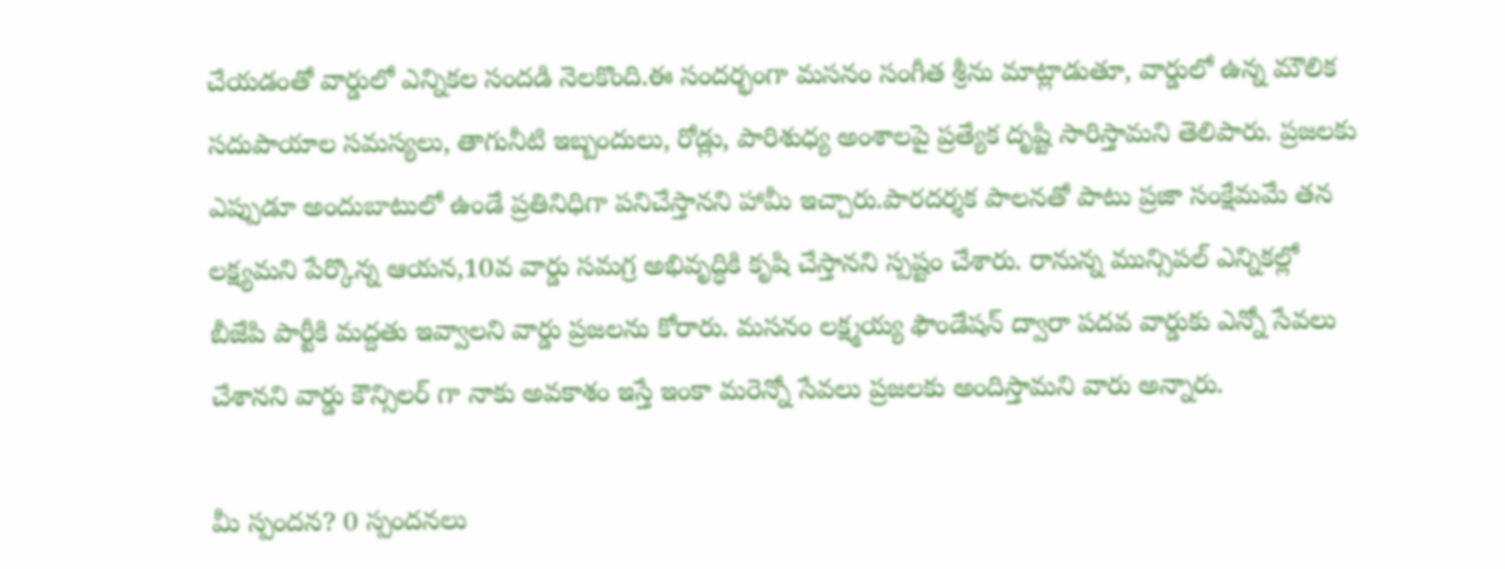చేయడంతో వార్డులో ఎన్నికల సందడి నెలకొంది.ఈ సందర్భంగా మసనం సంగీత శ్రీను మాట్లాడుతూ, వార్డులో ఉన్న మౌలిక సదుపాయాల సమస్యలు, తాగునీటి ఇబ్బందులు, రోడ్లు, పారిశుధ్య అంశాలపై ప్రత్యేక దృష్టి సారిస్తామని తెలిపారు. ప్రజలకు ఎప్పుడూ అందుబాటులో ఉండే ప్రతినిధిగా పనిచేస్తానని హామీ ఇచ్చారు.పారదర్శక పాలనతో పాటు ప్రజా సంక్షేమమే తన లక్ష్యమని పేర్కొన్న ఆయన,10వ వార్డు సమగ్ర అభివృద్ధికి కృషి చేస్తానని స్పష్టం చేశారు. రానున్న మున్సిపల్ ఎన్నికల్లో బీజేపి పార్టీకి మద్దతు ఇవ్వాలని వార్డు ప్రజలను కోరారు. మసనం లక్ష్మయ్య ఫౌండేషన్ ద్వారా పదవ వార్డుకు ఎన్నో సేవలు చేశానని వార్డు కౌన్సిలర్ గా నాకు అవకాశం ఇస్తే ఇంకా మరెన్నో సేవలు ప్రజలకు అందిస్తామని వారు అన్నారు.

మీ స్పందన? 0 స్పందనలు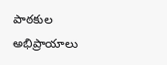పాఠకుల అభిప్రాయాలు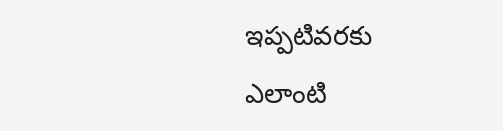ఇప్పటివరకు ఎలాంటి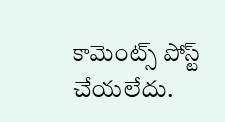కామెంట్స్ పోస్ట్ చేయలేదు.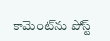కామెంట్‌ను పోస్ట్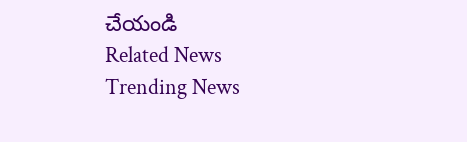చేయండి
Related News
Trending News